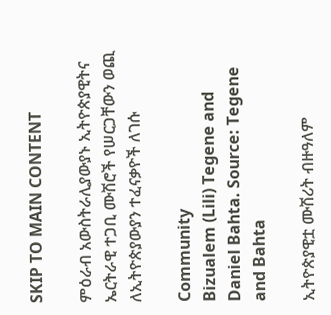SKIP TO MAIN CONTENT

ምዕራብ አውስትራሊያውያኑ ኢትዮጵያዊትና ኤርትራዊ ተጋቢ ሙሽሮች የሠርጋቸውን ወጪ ለኢትዮጵያውያን ተፈናቃዮች ለገሱ

Community
Bizualem (Lili) Tegene and Daniel Bahta. Source: Tegene and Bahta

ኢትዮጵያዊቷ ሙሽሪት ብዙዓለም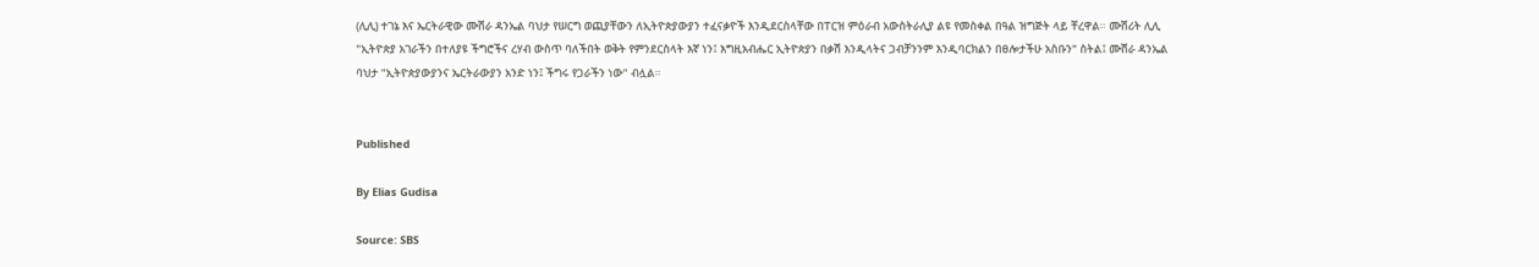(ሊሊ) ተገኔ እና ኤርትራዊው ሙሽራ ዳንኤል ባህታ የሠርግ ወጪያቸውን ለኢትዮጵያውያን ተፈናቃዮች እንዲደርስላቸው በፐርዝ ምዕራብ አውስትራሊያ ልዩ የመስቀል በዓል ዝግጅት ላይ ቸረዋል። ሙሽሪት ሊሊ "ኢትዮጵያ አገራችን በተለያዩ ችግሮችና ረሃብ ውስጥ ባለችበት ወቅት የምንደርስላት እኛ ነን፤ እግዚአብሔር ኢትዮጵያን በቃሽ እንዲላትና ጋብቻንንም እንዲባርክልን በፀሎታችሁ አስቡን" ስትል፤ ሙሽራ ዳንኤል ባህታ "ኢትዮጵያውያንና ኤርትራውያን አንድ ነን፤ ችግሩ የጋራችን ነው" ብሏል።


Published

By Elias Gudisa

Source: SBS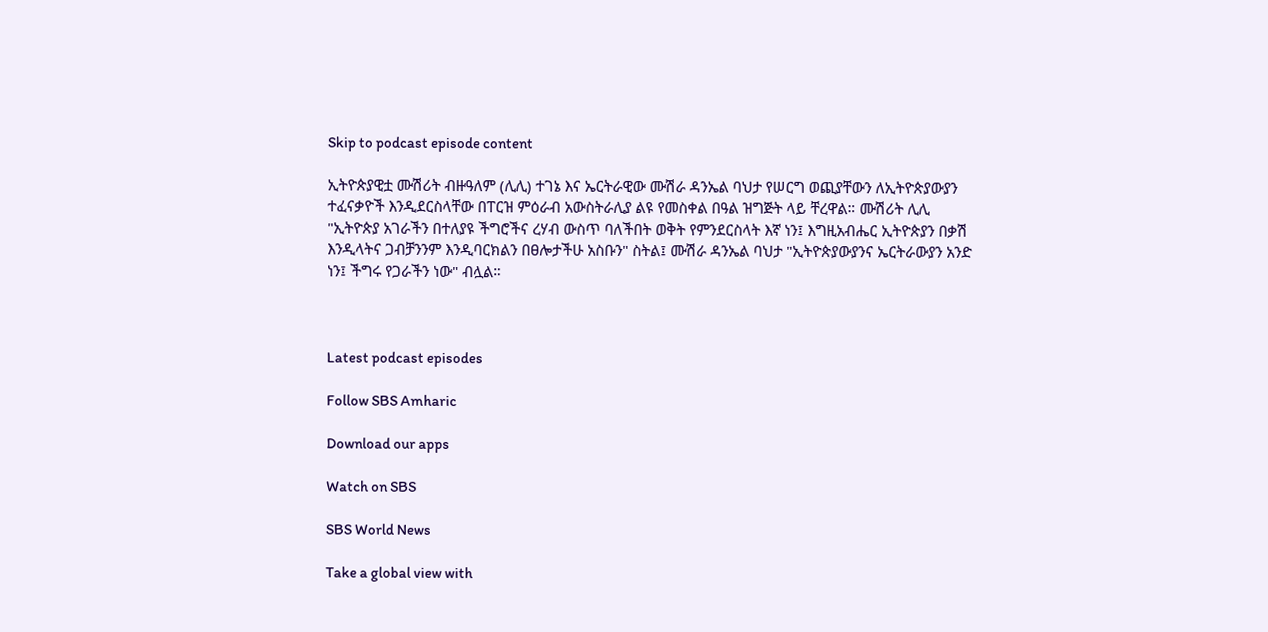Skip to podcast episode content

ኢትዮጵያዊቷ ሙሽሪት ብዙዓለም (ሊሊ) ተገኔ እና ኤርትራዊው ሙሽራ ዳንኤል ባህታ የሠርግ ወጪያቸውን ለኢትዮጵያውያን ተፈናቃዮች እንዲደርስላቸው በፐርዝ ምዕራብ አውስትራሊያ ልዩ የመስቀል በዓል ዝግጅት ላይ ቸረዋል። ሙሽሪት ሊሊ "ኢትዮጵያ አገራችን በተለያዩ ችግሮችና ረሃብ ውስጥ ባለችበት ወቅት የምንደርስላት እኛ ነን፤ እግዚአብሔር ኢትዮጵያን በቃሽ እንዲላትና ጋብቻንንም እንዲባርክልን በፀሎታችሁ አስቡን" ስትል፤ ሙሽራ ዳንኤል ባህታ "ኢትዮጵያውያንና ኤርትራውያን አንድ ነን፤ ችግሩ የጋራችን ነው" ብሏል።



Latest podcast episodes

Follow SBS Amharic

Download our apps

Watch on SBS

SBS World News

Take a global view with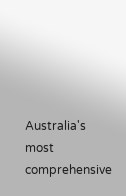Australia's most comprehensive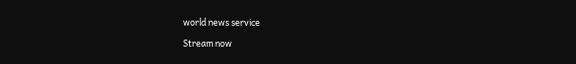world news service

Stream now